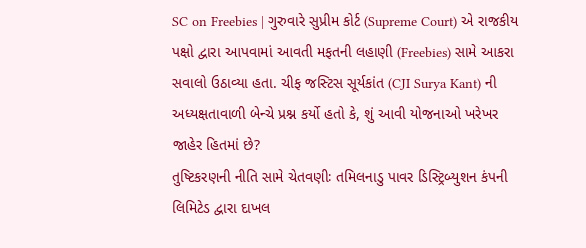SC on Freebies | ગુરુવારે સુપ્રીમ કોર્ટ (Supreme Court) એ રાજકીય પક્ષો દ્વારા આપવામાં આવતી મફતની લહાણી (Freebies) સામે આકરા સવાલો ઉઠાવ્યા હતા. ચીફ જસ્ટિસ સૂર્યકાંત (CJI Surya Kant) ની અધ્યક્ષતાવાળી બેન્ચે પ્રશ્ન કર્યો હતો કે, શું આવી યોજનાઓ ખરેખર જાહેર હિતમાં છે?
તુષ્ટિકરણની નીતિ સામે ચેતવણીઃ તમિલનાડુ પાવર ડિસ્ટ્રિબ્યુશન કંપની લિમિટેડ દ્વારા દાખલ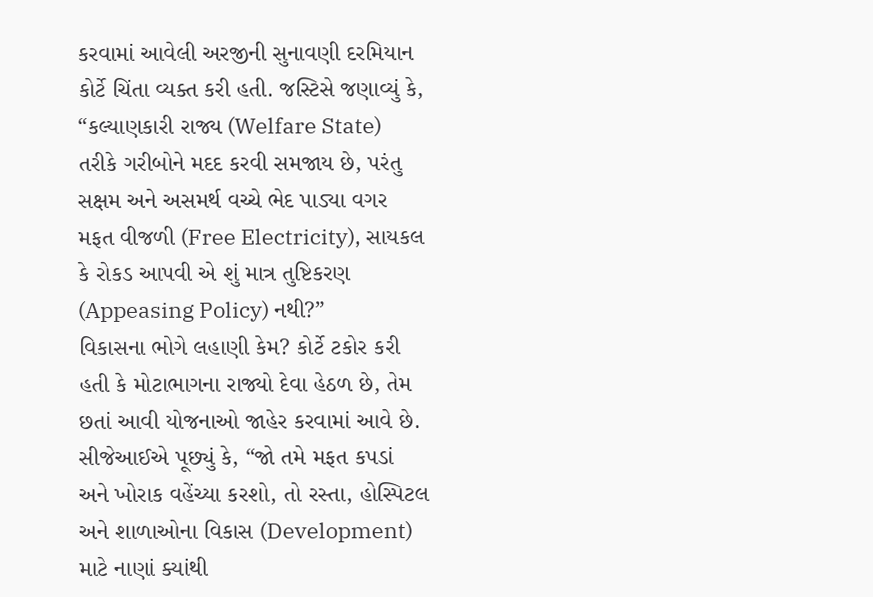કરવામાં આવેલી અરજીની સુનાવણી દરમિયાન કોર્ટે ચિંતા વ્યક્ત કરી હતી. જસ્ટિસે જણાવ્યું કે, “કલ્યાણકારી રાજ્ય (Welfare State) તરીકે ગરીબોને મદદ કરવી સમજાય છે, પરંતુ સક્ષમ અને અસમર્થ વચ્ચે ભેદ પાડ્યા વગર મફત વીજળી (Free Electricity), સાયકલ કે રોકડ આપવી એ શું માત્ર તુષ્ટિકરણ (Appeasing Policy) નથી?”
વિકાસના ભોગે લહાણી કેમ? કોર્ટે ટકોર કરી હતી કે મોટાભાગના રાજ્યો દેવા હેઠળ છે, તેમ છતાં આવી યોજનાઓ જાહેર કરવામાં આવે છે. સીજેઆઈએ પૂછ્યું કે, “જો તમે મફત કપડાં અને ખોરાક વહેંચ્યા કરશો, તો રસ્તા, હોસ્પિટલ અને શાળાઓના વિકાસ (Development) માટે નાણાં ક્યાંથી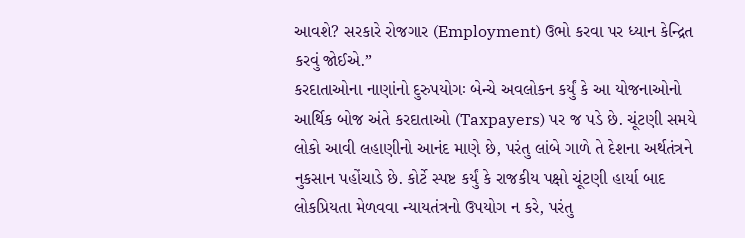આવશે? સરકારે રોજગાર (Employment) ઉભો કરવા પર ધ્યાન કેન્દ્રિત કરવું જોઈએ.”
કરદાતાઓના નાણાંનો દુરુપયોગઃ બેન્ચે અવલોકન કર્યું કે આ યોજનાઓનો આર્થિક બોજ અંતે કરદાતાઓ (Taxpayers) પર જ પડે છે. ચૂંટણી સમયે લોકો આવી લહાણીનો આનંદ માણે છે, પરંતુ લાંબે ગાળે તે દેશના અર્થતંત્રને નુકસાન પહોંચાડે છે. કોર્ટે સ્પષ્ટ કર્યું કે રાજકીય પક્ષો ચૂંટણી હાર્યા બાદ લોકપ્રિયતા મેળવવા ન્યાયતંત્રનો ઉપયોગ ન કરે, પરંતુ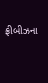ફ્રીબીઝના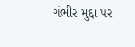ગંભીર મુદ્દા પર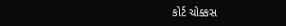કોર્ટ ચોક્કસ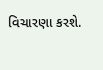વિચારણા કરશે.